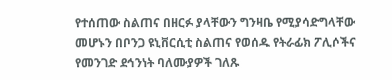የተሰጠው ስልጠና በዘርፉ ያላቸውን ግንዛቤ የሚያሳድግላቸው መሆኑን በቦንጋ ዩኒቨርሲቲ ስልጠና የወሰዱ የትራፊክ ፖሊሶችና የመንገድ ደኅንነት ባለሙያዎች ገለጹ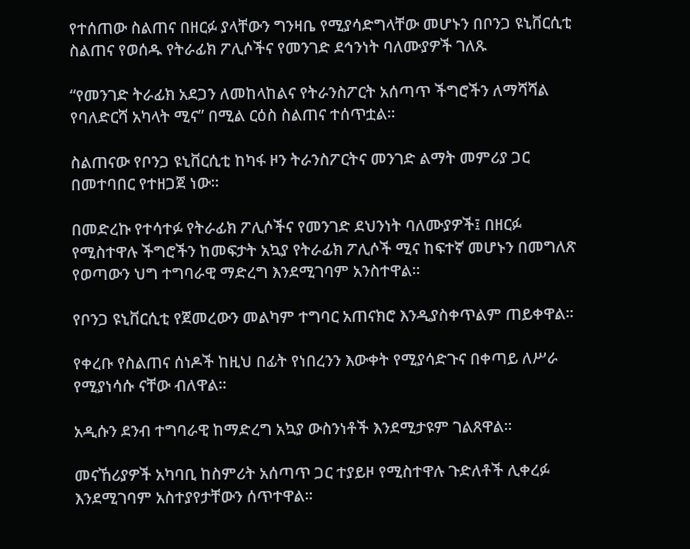የተሰጠው ስልጠና በዘርፉ ያላቸውን ግንዛቤ የሚያሳድግላቸው መሆኑን በቦንጋ ዩኒቨርሲቲ ስልጠና የወሰዱ የትራፊክ ፖሊሶችና የመንገድ ደኅንነት ባለሙያዎች ገለጹ

“የመንገድ ትራፊክ አደጋን ለመከላከልና የትራንስፖርት አሰጣጥ ችግሮችን ለማሻሻል የባለድርሻ አካላት ሚና” በሚል ርዕስ ስልጠና ተሰጥቷል፡፡

ስልጠናው የቦንጋ ዩኒቨርሲቲ ከካፋ ዞን ትራንስፖርትና መንገድ ልማት መምሪያ ጋር በመተባበር የተዘጋጀ ነው፡፡

በመድረኩ የተሳተፉ የትራፊክ ፖሊሶችና የመንገድ ደህንነት ባለሙያዎች፤ በዘርፉ የሚስተዋሉ ችግሮችን ከመፍታት አኳያ የትራፊክ ፖሊሶች ሚና ከፍተኛ መሆኑን በመግለጽ የወጣውን ህግ ተግባራዊ ማድረግ እንደሚገባም አንስተዋል፡፡

የቦንጋ ዩኒቨርሲቲ የጀመረውን መልካም ተግባር አጠናክሮ እንዲያስቀጥልም ጠይቀዋል፡፡

የቀረቡ የስልጠና ሰነዶች ከዚህ በፊት የነበረንን እውቀት የሚያሳድጉና በቀጣይ ለሥራ የሚያነሳሱ ናቸው ብለዋል፡፡

አዲሱን ደንብ ተግባራዊ ከማድረግ አኳያ ውስንነቶች እንደሚታዩም ገልጸዋል፡፡

መናኸሪያዎች አካባቢ ከስምሪት አሰጣጥ ጋር ተያይዞ የሚስተዋሉ ጉድለቶች ሊቀረፉ እንደሚገባም አስተያየታቸውን ሰጥተዋል፡፡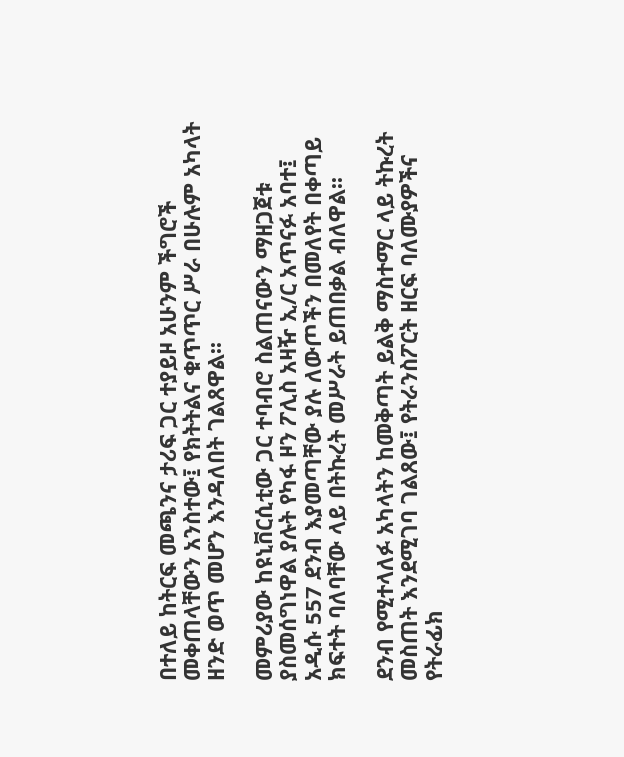በተለይ ከትርፍ መጫንና ታሪፍ ጋር ተያይዞ አሁንም ችግሮች መቀጠላቸውን አንስተው፤ የክትትልና ቁጥጥር ሥራ በሁሉም አካላት ዘንድ ወጥ መሆን እንዳለበት ገልጸዋል፡፡

መምሪያው ከዩኒቨርሲቲው ጋር ተባብሮ ስልጠናውን ማዘጋጀቱ ያስመሰግነዋል ያሉት የካፋ ዞን ፖሊስ አዛዥ ኢ/ር አጥናፉ አባተ፤ አዲሱ 557 ደንብ እያመጣቸው ያሉ ለውጦችን በመለየት በቀጣይ ክፍተት ባለባቸው ላይ በትኩረት መሥራት ይጠበቃል ብለዋል፡፡

ደንብ የሚተላለፉ አካላትን ከመቅጣት ይልቅ ማስተማር ላይ ትኩረት መስጠት እንደሚገባ ገልጸው፤ የትራንስፖርት ዘርፍ ባለሙያዎችና የትራፊክ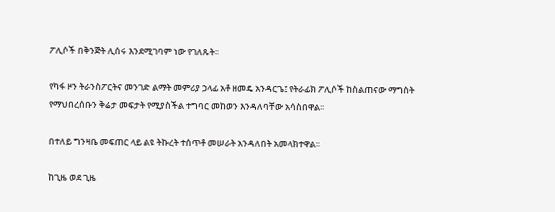ፖሊሶች በቅንጅት ሊሰሩ እንደሚገባም ነው የገለጹት፡፡

የካፋ ዞን ትራንስፖርትና መንገድ ልማት መምሪያ ኃላፊ አቶ ዘመዴ አንዳርጌ፤ የትራፊክ ፖሊሶች ከስልጠናው ማግስት የማህበረሰቡን ቅሬታ መፍታት የሚያስችል ተግባር መከወን እንዳለባቸው አሳስበዋል፡፡

በተለይ ግንዛቤ መፍጠር ላይ ልዩ ትኩረት ተሰጥቶ መሠራት አንዳለበት አመላክተዋል፡፡

ከጊዜ ወደ ጊዜ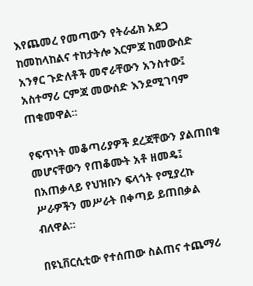እየጨመረ የመጣውን የትራፊክ አደጋ ከመከላከልና ተከታትሎ እርምጃ ከመውሰድ አንፃር ጉድለቶች መኖራቸውን አንስተው፤ አስተማሪ ርምጃ መውሰድ እንደሚገባም ጠቁመዋል፡፡

የፍጥነት መቆጣሪያዎች ደረጃቸውን ያልጠበቁ መሆናቸውን የጠቆሙት አቶ ዘመዴ፤ በአጠቃላይ የህዝቡን ፍላጎት የሚያረኩ ሥራዎችን መሥራት በቀጣይ ይጠበቃል ብለዋል፡፡

በዩኒቨርሲቲው የተሰጠው ስልጠና ተጨማሪ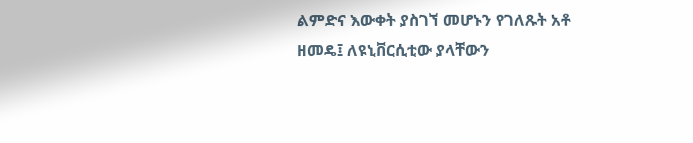ልምድና እውቀት ያስገኘ መሆኑን የገለጹት አቶ ዘመዴ፤ ለዩኒቨርሲቲው ያላቸውን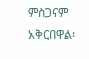ምስጋናም አቅርበዋል፡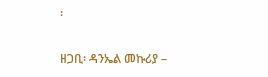፡

ዘጋቢ፡ ዳንኤል መኩሪያ –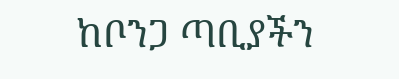ከቦንጋ ጣቢያችን